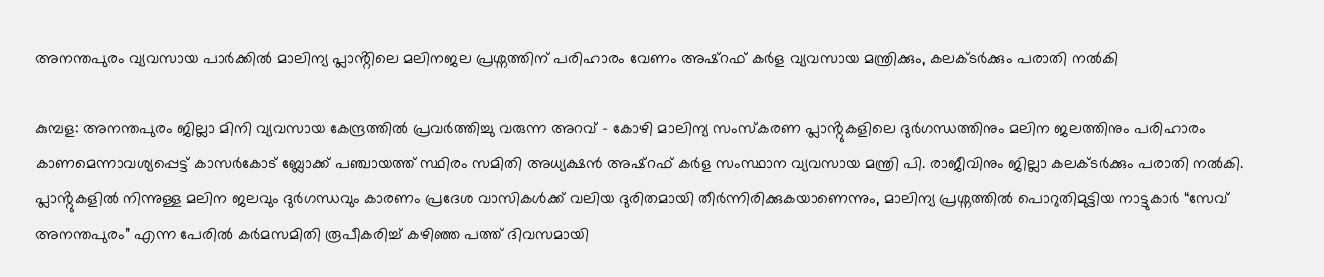അനന്തപുരം വ്യവസായ പാർക്കിൽ മാലിന്യ പ്ലാൻ്റിലെ മലിനജല പ്രശ്നത്തിന് പരിഹാരം വേണം അഷ്റഫ് കർള വ്യവസായ മന്ത്രിക്കും, കലക്ടർക്കും പരാതി നൽകി

കുമ്പള: അനന്തപുരം ജില്ലാ മിനി വ്യവസായ കേന്ദ്രത്തിൽ പ്രവർത്തിച്ചു വരുന്ന അറവ് – കോഴി മാലിന്യ സംസ്കരണ പ്ലാൻ്റുകളിലെ ദുർഗന്ധത്തിനും മലിന ജലത്തിനും പരിഹാരം കാണമെന്നാവശ്യപ്പെട്ട് കാസർകോട് ബ്ലോക്ക് പഞ്ചായത്ത് സ്ഥിരം സമിതി അധ്യക്ഷൻ അഷ്റഫ് കർള സംസ്ഥാന വ്യവസായ മന്ത്രി പി. രാജീവിനും ജില്ലാ കലക്ടർക്കും പരാതി നൽകി.
പ്ലാൻ്റുകളിൽ നിന്നുള്ള മലിന ജലവും ദുർഗന്ധവും കാരണം പ്രദേശ വാസികൾക്ക് വലിയ ദുരിതമായി തീർന്നിരിക്കുകയാണെന്നും, മാലിന്യ പ്രശ്നത്തിൽ പൊറുതിമുട്ടിയ നാട്ടുകാർ “സേവ് അനന്തപുരം” എന്ന പേരിൽ കർമസമിതി രൂപീകരിച്ച് കഴിഞ്ഞ പത്ത് ദിവസമായി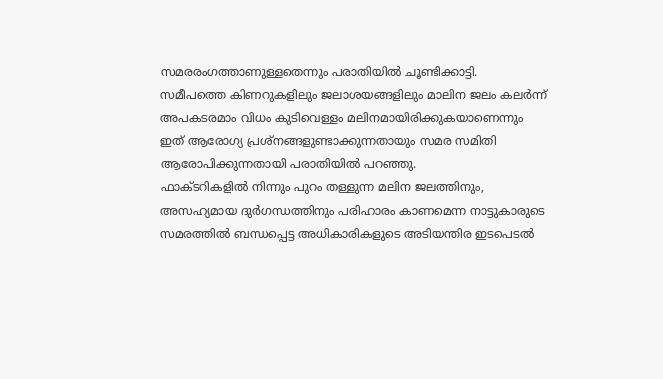സമരരംഗത്താണുള്ളതെന്നും പരാതിയിൽ ചൂണ്ടിക്കാട്ടി.
സമീപത്തെ കിണറുകളിലും ജലാശയങ്ങളിലും മാലിന ജലം കലർന്ന് അപകടരമാം വിധം കുടിവെള്ളം മലിനമായിരിക്കുകയാണെന്നും ഇത് ആരോഗ്യ പ്രശ്നങ്ങളുണ്ടാക്കുന്നതായും സമര സമിതി ആരോപിക്കുന്നതായി പരാതിയിൽ പറഞ്ഞു.
ഫാക്ടറികളിൽ നിന്നും പുറം തള്ളുന്ന മലിന ജലത്തിനും, അസഹ്യമായ ദുർഗന്ധത്തിനും പരിഹാരം കാണമെന്ന നാട്ടുകാരുടെ സമരത്തിൽ ബന്ധപ്പെട്ട അധികാരികളുടെ അടിയന്തിര ഇടപെടൽ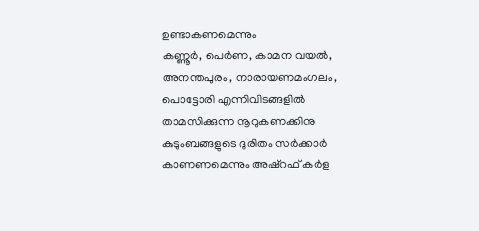ഉണ്ടാകണമെന്നും
കണ്ണൂർ, പെർണ, കാമന വയൽ, അനന്തപുരം, നാരായണമംഗലം, പൊട്ടോരി എന്നിവിടങ്ങളിൽ താമസിക്കുന്ന നൂറുകണക്കിനു കുടുംബങ്ങളുടെ ദുരിതം സർക്കാർ കാണണമെന്നും അഷ്റഫ് കർള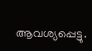ആവശ്യപ്പെട്ടു.